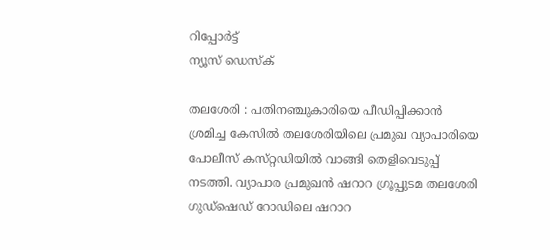റിപ്പോര്‍ട്ട്
ന്യൂസ് ഡെസ്ക്

തലശേരി : പതിനഞ്ചുകാരിയെ പീഡിപ്പിക്കാന്‍ ശ്രമിച്ച കേസില്‍ തലശേരിയിലെ പ്രമുഖ വ്യാപാരിയെ പോലീസ്‌ കസ്‌റ്റഡിയില്‍ വാങ്ങി തെളിവെടുപ്പ്‌ നടത്തി. വ്യാപാര പ്രമുഖന്‍ ഷറാറ ഗ്രൂപ്പുടമ തലശേരി ഗുഡ്‌ഷെഡ്‌ റോഡിലെ ഷറാറ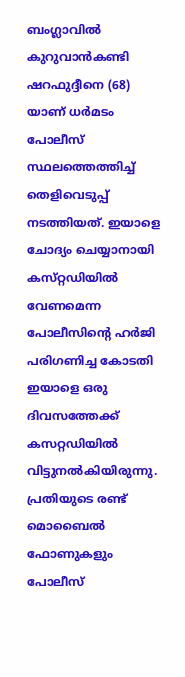ബംഗ്ലാവില്‍ കുറുവാന്‍കണ്ടി ഷറഫുദ്ദീനെ (68) യാണ്‌ ധര്‍മടം പോലീസ്‌ സ്ഥലത്തെത്തിച്ച്‌ തെളിവെടുപ്പ്‌ നടത്തിയത്‌. ഇയാളെ ചോദ്യം ചെയ്യാനായി കസ്‌റ്റഡിയില്‍ വേണമെന്ന പോലീസിന്റെ ഹര്‍ജി പരിഗണിച്ച കോടതി ഇയാളെ ഒരു ദിവസത്തേക്ക്‌ കസറ്റഡിയില്‍ വിട്ടുനല്‍കിയിരുന്നു. പ്രതിയുടെ രണ്ട്‌ മൊബൈല്‍ ഫോണുകളും പോലീസ്‌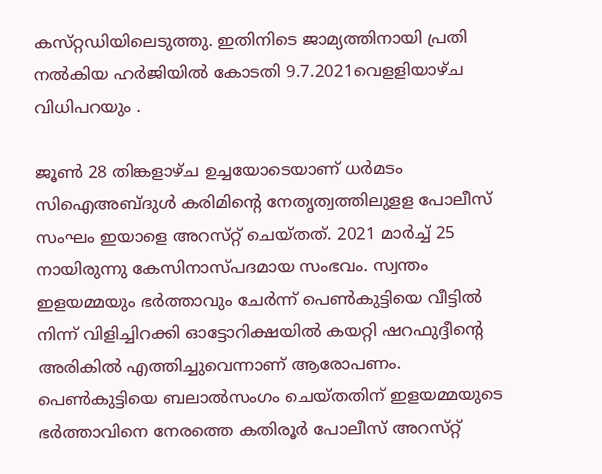കസ്‌റ്റഡിയിലെടുത്തു. ഇതിനിടെ ജാമ്യത്തിനായി പ്രതി നല്‍കിയ ഹര്‍ജിയില്‍ കോടതി 9.7.2021വെളളിയാഴ്‌ച വിധിപറയും .

ജൂണ്‍ 28 തിങ്കളാഴ്‌ച ഉച്ചയോടെയാണ്‌ ധര്‍മടം സിഐഅബ്ദുള്‍ കരിമിന്റെ നേതൃത്വത്തിലുളള പോലീസ്‌ സംഘം ഇയാളെ അറസ്‌റ്റ്‌ ചെയ്‌തത്‌. 2021 മാര്‍ച്ച്‌ 25 നായിരുന്നു കേസിനാസ്‌പദമായ സംഭവം. സ്വന്തം ഇളയമ്മയും ഭര്‍ത്താവും ചേര്‍ന്ന്‌ പെണ്‍കുട്ടിയെ വീട്ടില്‍ നിന്ന്‌ വിളിച്ചിറക്കി ഓട്ടോറിക്ഷയില്‍ കയറ്റി ഷറഫുദ്ദീന്റെ അരികില്‍ എത്തിച്ചുവെന്നാണ്‌ ആരോപണം. പെണ്‍കുട്ടിയെ ബലാല്‍സംഗം ചെയ്‌തതിന്‌ ഇളയമ്മയുടെ ഭര്‍ത്താവിനെ നേരത്തെ കതിരൂര്‍ പോലീസ്‌ അറസ്‌റ്റ്‌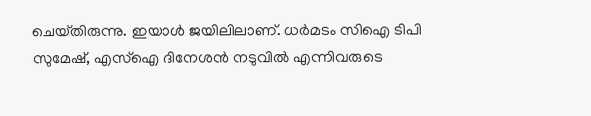ചെയ്‌തിരുന്നു. ഇയാള്‍ ജയിലിലാണ്‌. ധര്‍മടം സിഐ ടിപി സുമേഷ്‌, എസ്‌ഐ ദിനേശന്‍ നടുവില്‍ എന്നിവരുടെ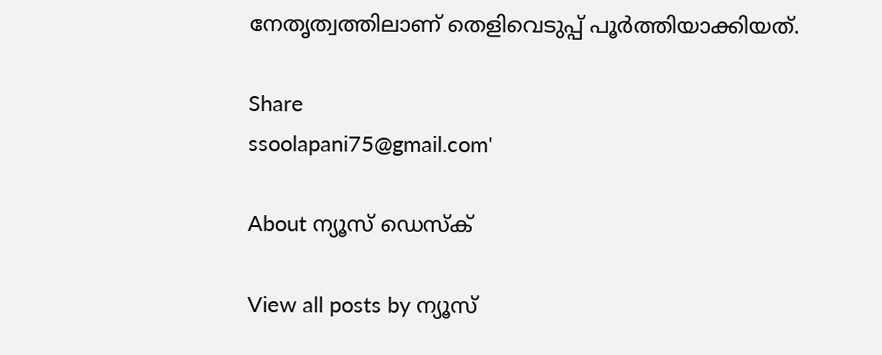നേതൃത്വത്തിലാണ്‌ തെളിവെടുപ്പ്‌ പൂര്‍ത്തിയാക്കിയത്‌.

Share
ssoolapani75@gmail.com'

About ന്യൂസ് ഡെസ്ക്

View all posts by ന്യൂസ്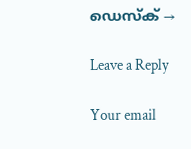ഡെസ്ക് →

Leave a Reply

Your email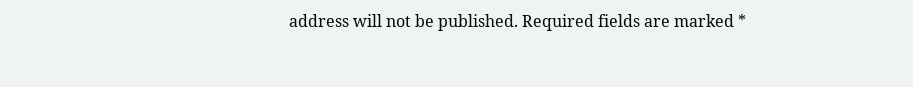address will not be published. Required fields are marked *